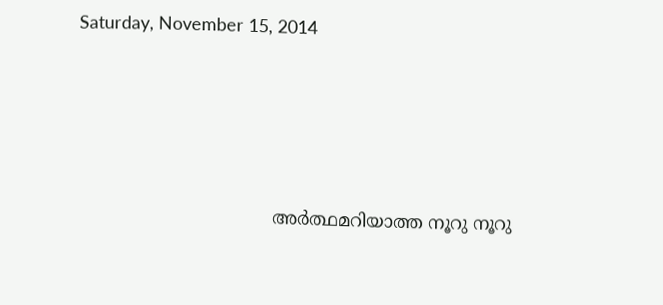Saturday, November 15, 2014




                                   അർത്ഥമറിയാത്ത നൂറു നൂറു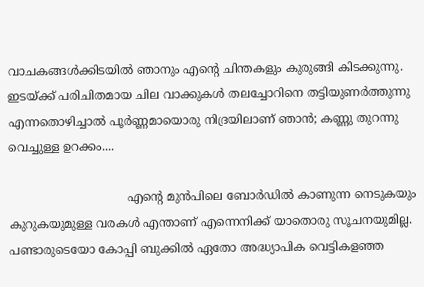വാചകങ്ങൾക്കിടയിൽ ഞാനും എന്റെ ചിന്തകളും കുരുങ്ങി കിടക്കുന്നു. ഇടയ്ക്ക് പരിചിതമായ ചില വാക്കുകൾ തലച്ചോറിനെ തട്ടിയുണർത്തുന്നു എന്നതൊഴിച്ചാൽ പൂർണ്ണമായൊരു നിദ്രയിലാണ് ഞാൻ; കണ്ണു തുറന്നു വെച്ചുള്ള ഉറക്കം....

                                എന്റെ മുൻപിലെ ബോർഡിൽ കാണുന്ന നെടുകയും കുറുകയുമുള്ള വരകൾ എന്താണ് എന്നെനിക്ക് യാതൊരു സൂചനയുമില്ല. പണ്ടാരുടെയോ കോപ്പി ബുക്കിൽ ഏതോ അദ്ധ്യാപിക വെട്ടികളഞ്ഞ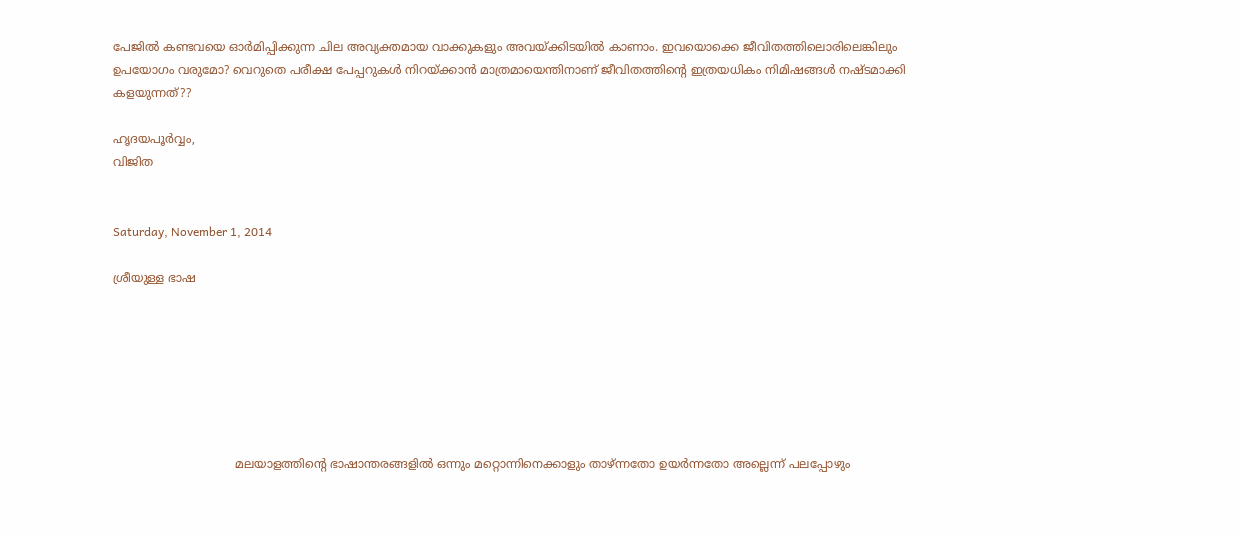പേജിൽ കണ്ടവയെ ഓർമിപ്പിക്കുന്ന ചില അവ്യക്തമായ വാക്കുകളും അവയ്ക്കിടയിൽ കാണാം. ഇവയൊക്കെ ജീവിതത്തിലൊരിലെങ്കിലും ഉപയോഗം വരുമോ? വെറുതെ പരീക്ഷ പേപ്പറുകൾ നിറയ്ക്കാൻ മാത്രമായെന്തിനാണ് ജീവിതത്തിന്റെ ഇത്രയധികം നിമിഷങ്ങൾ നഷ്ടമാക്കി കളയുന്നത്??

ഹൃദയപൂർവ്വം,
വിജിത


Saturday, November 1, 2014

ശ്രീയുള്ള ഭാഷ







                                 മലയാളത്തിന്റെ ഭാഷാന്തരങ്ങളിൽ ഒന്നും മറ്റൊന്നിനെക്കാളും താഴ്ന്നതോ ഉയർന്നതോ അല്ലെന്ന് പലപ്പോഴും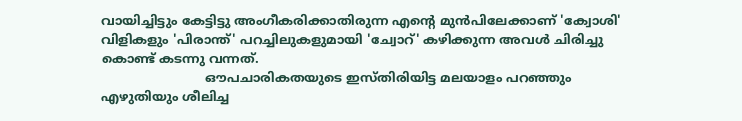വായിച്ചിട്ടും കേട്ടിട്ടു അംഗീകരിക്കാതിരുന്ന എന്റെ മുൻപിലേക്കാണ് 'ക്വോശി' വിളികളും 'പിരാന്ത്' പറച്ചിലുകളുമായി 'ച്വോറ്‌' കഴിക്കുന്ന അവൾ ചിരിച്ചു കൊണ്ട് കടന്നു വന്നത്.
                          ഔപചാരികതയുടെ ഇസ്തിരിയിട്ട മലയാളം പറഞ്ഞും എഴുതിയും ശീലിച്ച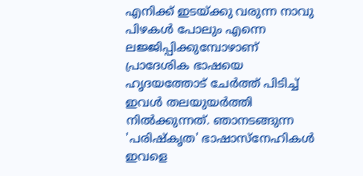എനിക്ക് ഇടയ്ക്കു വരുന്ന നാവു പിഴകൾ പോലും എന്നെ ലജ്ജിപ്പിക്കുമ്പോഴാണ് പ്രാദേശിക ഭാഷയെ ഹൃദയത്തോട് ചേർത്ത് പിടിച്ച് ഇവൾ തലയുയർത്തി നിൽക്കുന്നത്. ഞാനടങ്ങുന്ന 'പരിഷ്കൃത' ഭാഷാസ്നേഹികൾ ഇവളെ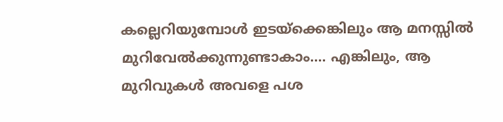കല്ലെറിയുമ്പോൾ ഇടയ്ക്കെങ്കിലും ആ മനസ്സിൽ മുറിവേൽക്കുന്നുണ്ടാകാം.... എങ്കിലും, ആ മുറിവുകൾ അവളെ പശ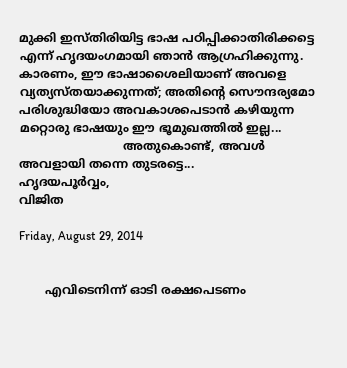മുക്കി ഇസ്തിരിയിട്ട ഭാഷ പഠിപ്പിക്കാതിരിക്കട്ടെ എന്ന് ഹൃദയംഗമായി ഞാൻ ആഗ്രഹിക്കുന്നു. കാരണം, ഈ ഭാഷാശൈലിയാണ് അവളെ വ്യത്യസ്തയാക്കുന്നത്; അതിന്റെ സൌന്ദര്യമോ പരിശുദ്ധിയോ അവകാശപെടാൻ കഴിയുന്ന മറ്റൊരു ഭാഷയും ഈ ഭൂമുഖത്തിൽ ഇല്ല...
                            അതുകൊണ്ട്, അവൾ അവളായി തന്നെ തുടരട്ടെ...
ഹൃദയപൂർവ്വം,
വിജിത

Friday, August 29, 2014


       എവിടെനിന്ന് ഓടി രക്ഷപെടണം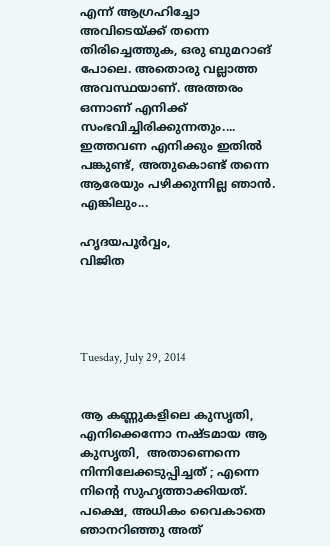എന്ന് ആഗ്രഹിച്ചോ അവിടെയ്ക്ക് തന്നെ തിരിച്ചെത്തുക, ഒരു ബുമറാങ് പോലെ. അതൊരു വല്ലാത്ത അവസ്ഥയാണ്. അത്തരം ഒന്നാണ് എനിക്ക് സംഭവിച്ചിരിക്കുന്നതും.... ഇത്തവണ എനിക്കും ഇതിൽ പങ്കുണ്ട്, അതുകൊണ്ട് തന്നെ ആരേയും പഴിക്കുന്നില്ല ഞാൻ. എങ്കിലും...

ഹൃദയപൂർവ്വം,
വിജിത




Tuesday, July 29, 2014


ആ കണ്ണുകളിലെ കുസൃതി, എനിക്കെന്നോ നഷ്ടമായ ആ കുസൃതി,  അതാണെന്നെ നിന്നിലേക്കടുപ്പിച്ചത് ; എന്നെ നിന്റെ സുഹൃത്താക്കിയത്. പക്ഷെ, അധികം വൈകാതെ ഞാനറിഞ്ഞു അത്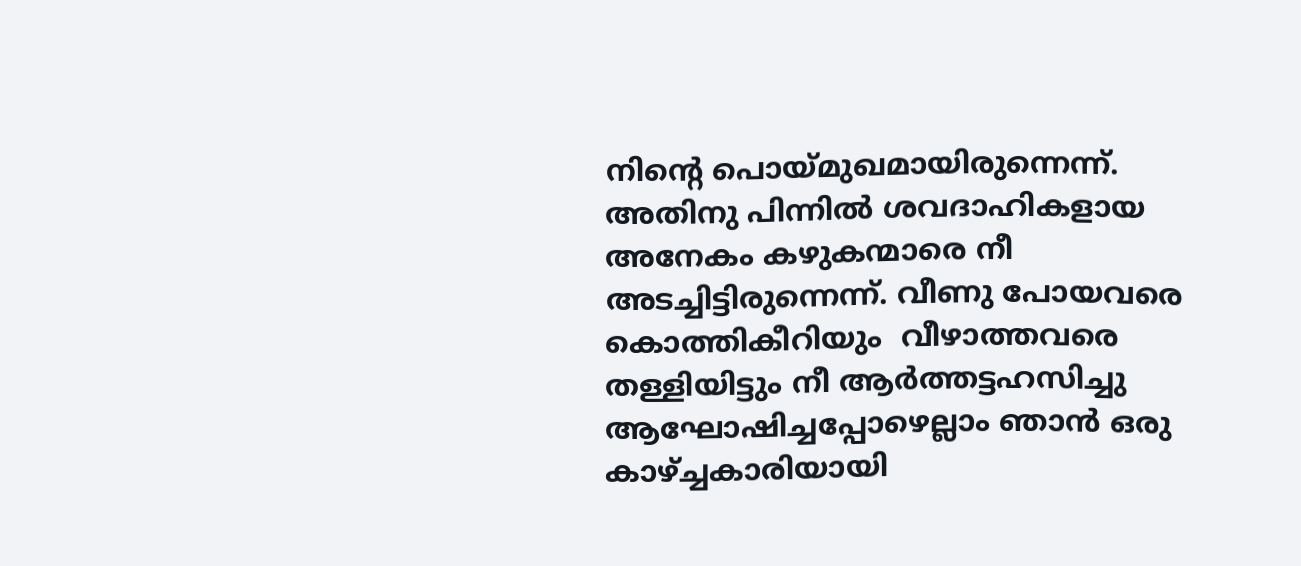നിന്റെ പൊയ്മുഖമായിരുന്നെന്ന്. അതിനു പിന്നിൽ ശവദാഹികളായ
അനേകം കഴുകന്മാരെ നീ അടച്ചിട്ടിരുന്നെന്ന്. വീണു പോയവരെ കൊത്തികീറിയും  വീഴാത്തവരെ തള്ളിയിട്ടും നീ ആർത്തട്ടഹസിച്ചു ആഘോഷിച്ചപ്പോഴെല്ലാം ഞാൻ ഒരു കാഴ്ച്ചകാരിയായി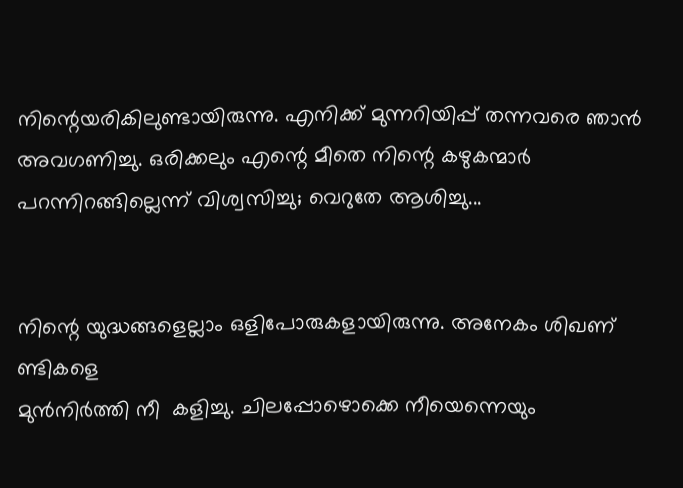നിന്റെയരികിലുണ്ടായിരുന്നു. എനിക്ക് മുന്നറിയിപ്പ് തന്നവരെ ഞാൻ അവഗണിച്ചു. ഒരിക്കലും എന്റെ മീതെ നിന്റെ കഴുകന്മാർ പറന്നിറങ്ങില്ലെന്ന് വിശ്വസിച്ചു; വെറുതേ ആശിച്ചു...


നിന്റെ യുദ്ധങ്ങളെല്ലാം ഒളിപോരുകളായിരുന്നു. അനേകം ശിഖണ് ണ്ടികളെ
മുൻനിർത്തി നീ  കളിച്ചു. ചിലപ്പോഴൊക്കെ നീയെന്നെയും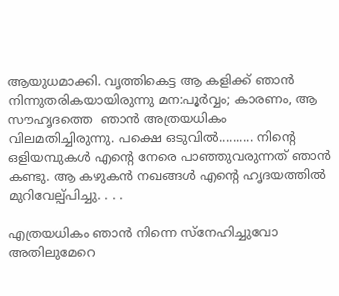ആയുധമാക്കി. വൃത്തികെട്ട ആ കളിക്ക് ഞാൻ നിന്നുതരികയായിരുന്നു മന:പൂർവ്വം; കാരണം, ആ സൗഹൃദത്തെ  ഞാൻ അത്രയധികം വിലമതിച്ചിരുന്നു. പക്ഷെ ഒടുവിൽ.......... നിന്റെ ഒളിയമ്പുകൾ എന്റെ നേരെ പാഞ്ഞുവരുന്നത് ഞാൻ കണ്ടു. ആ കഴുകൻ നഖങ്ങൾ എന്റെ ഹൃദയത്തിൽ മുറിവേല്പ്പിച്ചു. . . .

എത്രയധികം ഞാൻ നിന്നെ സ്നേഹിച്ചുവോ അതിലുമേറെ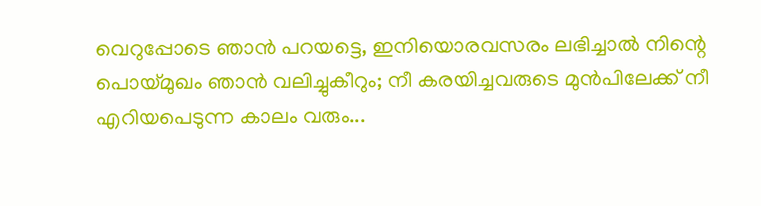വെറുപ്പോടെ ഞാൻ പറയട്ടെ, ഇനിയൊരവസരം ലഭിച്ചാൽ നിന്റെ പൊയ്മുഖം ഞാൻ വലിച്ചുകീറും; നീ കരയിച്ചവരുടെ മുൻപിലേക്ക് നീ എറിയപെടുന്ന കാലം വരും...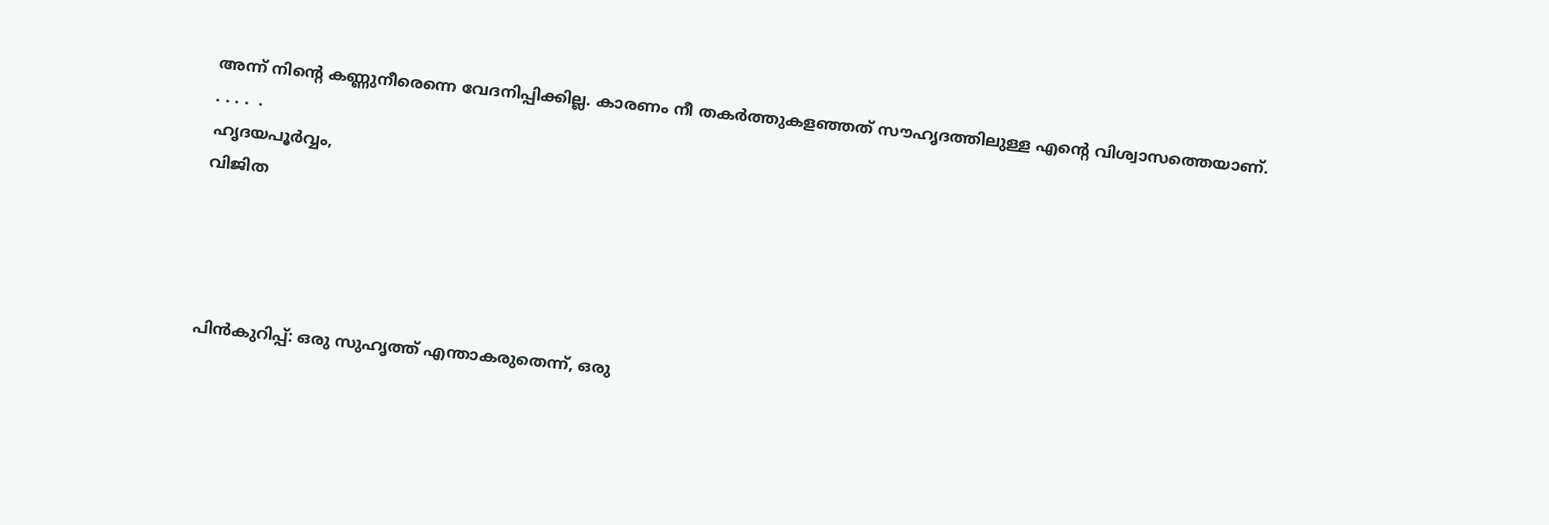അന്ന് നിന്റെ കണ്ണുനീരെന്നെ വേദനിപ്പിക്കില്ല. കാരണം നീ തകർത്തുകളഞ്ഞത് സൗഹൃദത്തിലുള്ള എന്റെ വിശ്വാസത്തെയാണ്. . . . .  .
ഹൃദയപൂർവ്വം,
വിജിത




പിൻകുറിപ്പ്‌: ഒരു സുഹൃത്ത് എന്താകരുതെന്ന്, ഒരു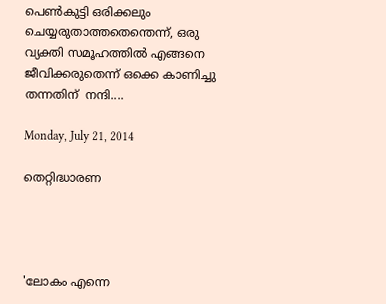പെണ്‍കുട്ടി ഒരിക്കലും ചെയ്യരുതാത്തതെന്തെന്ന്, ഒരു വ്യക്തി സമൂഹത്തിൽ എങ്ങനെ ജീവിക്കരുതെന്ന് ഒക്കെ കാണിച്ചു തന്നതിന്  നന്ദി....

Monday, July 21, 2014

തെറ്റിദ്ധാരണ




'ലോകം എന്നെ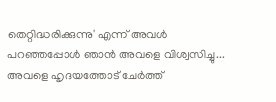തെറ്റിദ്ധരിക്കുന്നു' എന്ന് അവൾ പറഞ്ഞപ്പോൾ ഞാൻ അവളെ വിശ്വസിച്ചു... അവളെ ഹൃദയത്തോട് ചേർത്ത്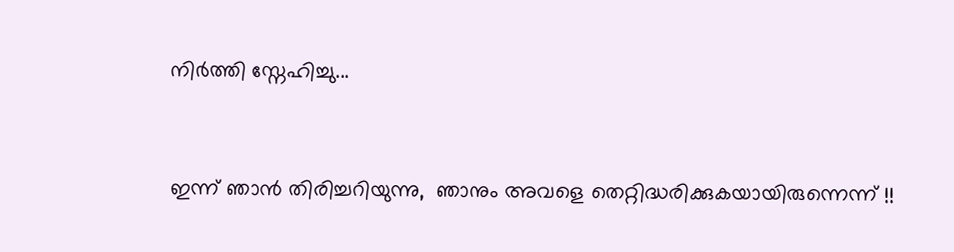നിർത്തി സ്നേഹിച്ചു...



ഇന്ന് ഞാൻ തിരിച്ചറിയുന്നു,  ഞാനും അവളെ തെറ്റിദ്ധരിക്കുകയായിരുന്നെന്ന് !!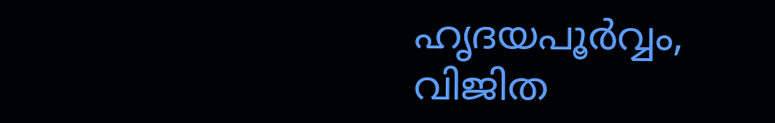ഹൃദയപൂർവ്വം,
വിജിത